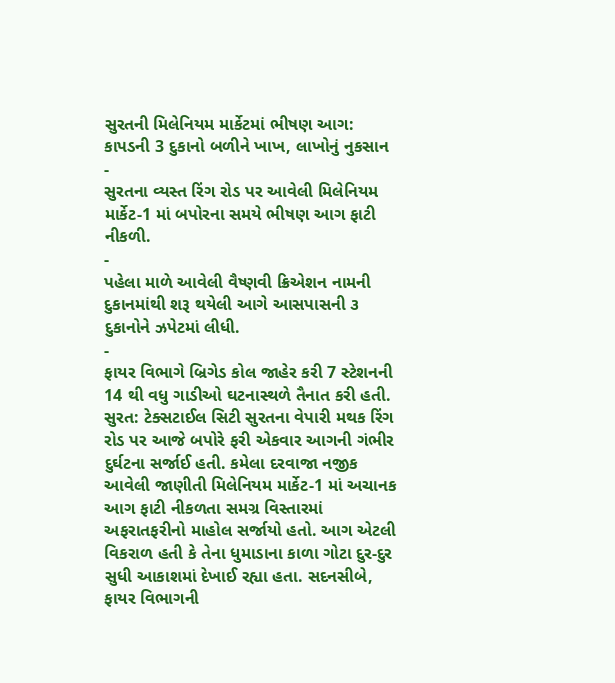સુરતની મિલેનિયમ માર્કેટમાં ભીષણ આગ: કાપડની 3 દુકાનો બળીને ખાખ, લાખોનું નુકસાન
-
સુરતના વ્યસ્ત રિંગ રોડ પર આવેલી મિલેનિયમ માર્કેટ-1 માં બપોરના સમયે ભીષણ આગ ફાટી નીકળી.
-
પહેલા માળે આવેલી વૈષ્ણવી ક્રિએશન નામની દુકાનમાંથી શરૂ થયેલી આગે આસપાસની ૩ દુકાનોને ઝપેટમાં લીધી.
-
ફાયર વિભાગે બ્રિગેડ કોલ જાહેર કરી 7 સ્ટેશનની 14 થી વધુ ગાડીઓ ઘટનાસ્થળે તૈનાત કરી હતી.
સુરત: ટેક્સટાઈલ સિટી સુરતના વેપારી મથક રિંગ રોડ પર આજે બપોરે ફરી એકવાર આગની ગંભીર દુર્ઘટના સર્જાઈ હતી. કમેલા દરવાજા નજીક આવેલી જાણીતી મિલેનિયમ માર્કેટ-1 માં અચાનક આગ ફાટી નીકળતા સમગ્ર વિસ્તારમાં અફરાતફરીનો માહોલ સર્જાયો હતો. આગ એટલી વિકરાળ હતી કે તેના ધુમાડાના કાળા ગોટા દુર-દુર સુધી આકાશમાં દેખાઈ રહ્યા હતા. સદનસીબે, ફાયર વિભાગની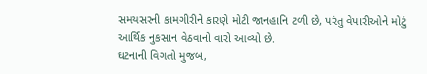સમયસરની કામગીરીને કારણે મોટી જાનહાનિ ટળી છે, પરંતુ વેપારીઓને મોટું આર્થિક નુકસાન વેઠવાનો વારો આવ્યો છે.
ઘટનાની વિગતો મુજબ,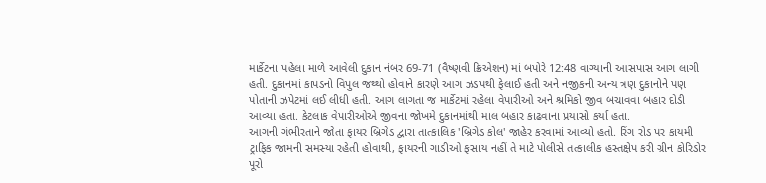માર્કેટના પહેલા માળે આવેલી દુકાન નંબર 69-71 (વૈષ્ણવી ક્રિએશન) માં બપોરે 12:48 વાગ્યાની આસપાસ આગ લાગી હતી. દુકાનમાં કાપડનો વિપુલ જથ્થો હોવાને કારણે આગ ઝડપથી ફેલાઈ હતી અને નજીકની અન્ય ત્રણ દુકાનોને પણ પોતાની ઝપેટમાં લઈ લીધી હતી. આગ લાગતા જ માર્કેટમાં રહેલા વેપારીઓ અને શ્રમિકો જીવ બચાવવા બહાર દોડી આવ્યા હતા. કેટલાક વેપારીઓએ જીવના જોખમે દુકાનમાંથી માલ બહાર કાઢવાના પ્રયાસો કર્યા હતા.
આગની ગંભીરતાને જોતા ફાયર બ્રિગેડ દ્વારા તાત્કાલિક 'બ્રિગેડ કોલ' જાહેર કરવામાં આવ્યો હતો. રિંગ રોડ પર કાયમી ટ્રાફિક જામની સમસ્યા રહેતી હોવાથી, ફાયરની ગાડીઓ ફસાય નહીં તે માટે પોલીસે તત્કાલીક હસ્તક્ષેપ કરી ગ્રીન કોરિડોર પૂરો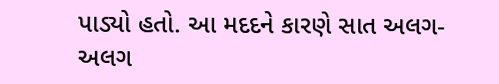પાડ્યો હતો. આ મદદને કારણે સાત અલગ-અલગ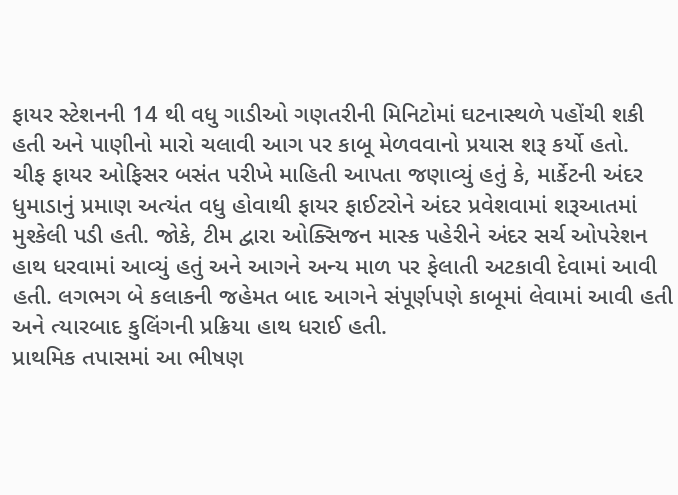ફાયર સ્ટેશનની 14 થી વધુ ગાડીઓ ગણતરીની મિનિટોમાં ઘટનાસ્થળે પહોંચી શકી હતી અને પાણીનો મારો ચલાવી આગ પર કાબૂ મેળવવાનો પ્રયાસ શરૂ કર્યો હતો.
ચીફ ફાયર ઓફિસર બસંત પરીખે માહિતી આપતા જણાવ્યું હતું કે, માર્કેટની અંદર ધુમાડાનું પ્રમાણ અત્યંત વધુ હોવાથી ફાયર ફાઈટરોને અંદર પ્રવેશવામાં શરૂઆતમાં મુશ્કેલી પડી હતી. જોકે, ટીમ દ્વારા ઓક્સિજન માસ્ક પહેરીને અંદર સર્ચ ઓપરેશન હાથ ધરવામાં આવ્યું હતું અને આગને અન્ય માળ પર ફેલાતી અટકાવી દેવામાં આવી હતી. લગભગ બે કલાકની જહેમત બાદ આગને સંપૂર્ણપણે કાબૂમાં લેવામાં આવી હતી અને ત્યારબાદ કુલિંગની પ્રક્રિયા હાથ ધરાઈ હતી.
પ્રાથમિક તપાસમાં આ ભીષણ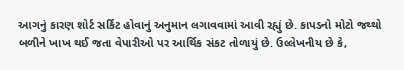આગનું કારણ શોર્ટ સર્કિટ હોવાનું અનુમાન લગાવવામાં આવી રહ્યું છે. કાપડનો મોટો જથ્થો બળીને ખાખ થઈ જતા વેપારીઓ પર આર્થિક સંકટ તોળાયું છે. ઉલ્લેખનીય છે કે,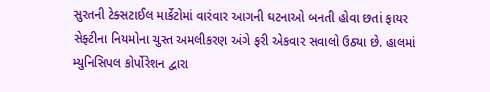સુરતની ટેક્સટાઈલ માર્કેટોમાં વારંવાર આગની ઘટનાઓ બનતી હોવા છતાં ફાયર સેફ્ટીના નિયમોના ચુસ્ત અમલીકરણ અંગે ફરી એકવાર સવાલો ઉઠ્યા છે. હાલમાં મ્યુનિસિપલ કોર્પોરેશન દ્વારા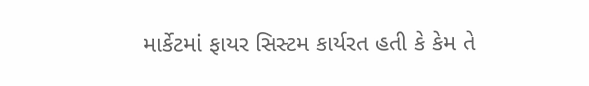માર્કેટમાં ફાયર સિસ્ટમ કાર્યરત હતી કે કેમ તે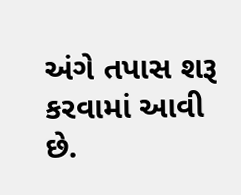અંગે તપાસ શરૂ કરવામાં આવી છે.